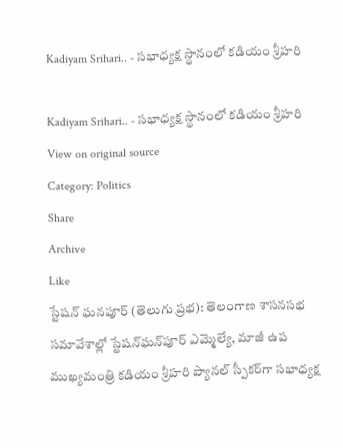Kadiyam Srihari.. - సభాధ్యక్ష స్థానంలో కడియం శ్రీహరి

Kadiyam Srihari.. - సభాధ్యక్ష స్థానంలో కడియం శ్రీహరి
View on original source
Category: Politics
Share
Archive
Like
స్టేషన్ ఘనపూర్ (తెలుగు ప్రభ): తెలంగాణ శాసనసభ సమావేశాల్లో స్టేషన్‌ఘన్‌పూర్ ఎమ్మెల్యే, మాజీ ఉప ముఖ్యమంత్రి కడియం శ్రీహరి ప్యానల్ స్పీకర్‌గా సభాధ్యక్ష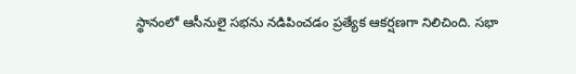స్థానంలో ఆసీనులై సభను నడిపించడం ప్రత్యేక ఆకర్షణగా నిలిచింది. సభా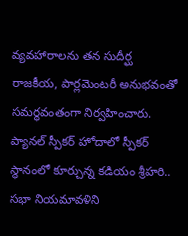వ్యవహారాలను తన సుదీర్ఘ రాజకీయ, పార్లమెంటరీ అనుభవంతో సమర్థవంతంగా నిర్వహించారు. ప్యానల్ స్పీకర్ హోదాలో స్పీకర్ స్థానంలో కూర్చున్న కడియం శ్రీహరి.. సభా నియమావళిని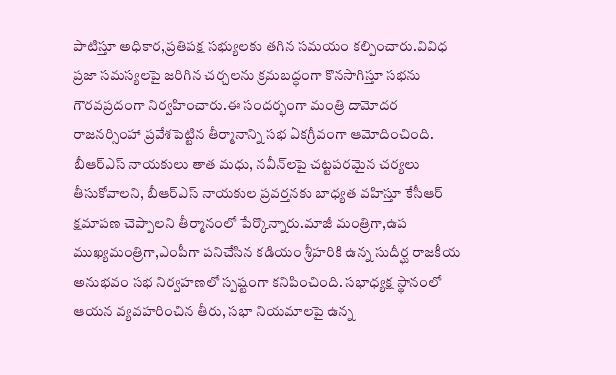పాటిస్తూ అధికార,ప్రతిపక్ష సభ్యులకు తగిన సమయం కల్పించారు.వివిధ ప్రజా సమస్యలపై జరిగిన చర్చలను క్రమబద్ధంగా కొనసాగిస్తూ సభను గౌరవప్రదంగా నిర్వహించారు.ఈ సందర్భంగా మంత్రి దామోదర రాజనర్సింహా ప్రవేశపెట్టిన తీర్మానాన్ని సభ ఏకగ్రీవంగా ఆమోదించింది. బీఆర్‌ఎస్ నాయకులు తాత మధు, నవీన్‌లపై చట్టపరమైన చర్యలు తీసుకోవాలని, బీఆర్‌ఎస్ నాయకుల ప్రవర్తనకు బాధ్యత వహిస్తూ కేసీఆర్ క్షమాపణ చెప్పాలని తీర్మానంలో పేర్కొన్నారు.మాజీ మంత్రిగా,ఉప ముఖ్యమంత్రిగా,ఎంపీగా పనిచేసిన కడియం శ్రీహరికి ఉన్న సుదీర్ఘ రాజకీయ అనుభవం సభ నిర్వహణలో స్పష్టంగా కనిపించింది. సభాధ్యక్ష స్థానంలో ఆయన వ్యవహరించిన తీరు, సభా నియమాలపై ఉన్న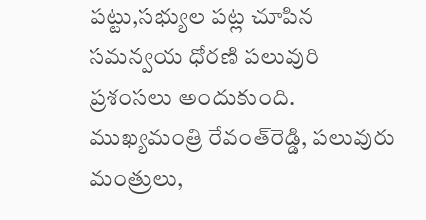పట్టు,సభ్యుల పట్ల చూపిన సమన్వయ ధోరణి పలువురి ప్రశంసలు అందుకుంది. ముఖ్యమంత్రి రేవంత్‌రెడ్డి, పలువురు మంత్రులు,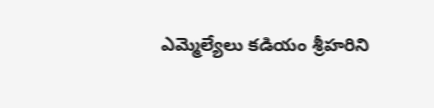ఎమ్మెల్యేలు కడియం శ్రీహరిని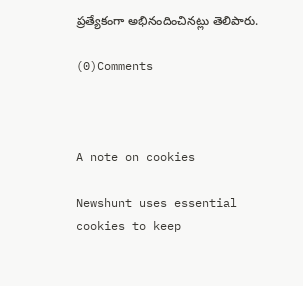ప్రత్యేకంగా అభినందించినట్లు తెలిపారు.

(0)Comments



A note on cookies

Newshunt uses essential cookies to keep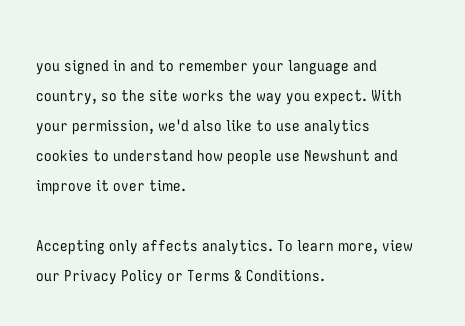you signed in and to remember your language and country, so the site works the way you expect. With your permission, we'd also like to use analytics cookies to understand how people use Newshunt and improve it over time.

Accepting only affects analytics. To learn more, view our Privacy Policy or Terms & Conditions.